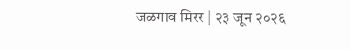जळगाव मिरर | २३ जून २०२६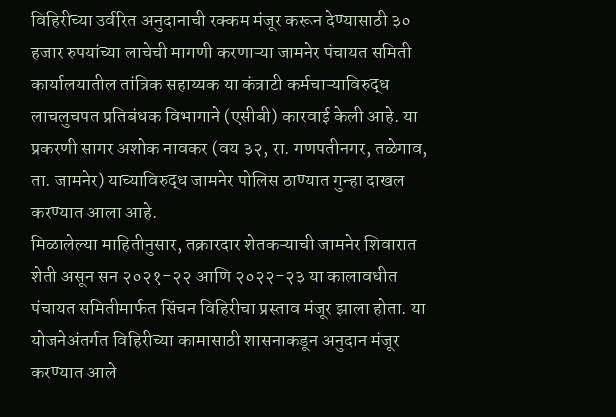विहिरीच्या उर्वरित अनुदानाची रक्कम मंजूर करून देण्यासाठी ३० हजार रुपयांच्या लाचेची मागणी करणाऱ्या जामनेर पंचायत समिती कार्यालयातील तांत्रिक सहाय्यक या कंत्राटी कर्मचाऱ्याविरुद्ध लाचलुचपत प्रतिबंधक विभागाने (एसीबी) कारवाई केली आहे. या प्रकरणी सागर अशोक नावकर (वय ३२, रा. गणपतीनगर, तळेगाव, ता. जामनेर) याच्याविरुद्ध जामनेर पोलिस ठाण्यात गुन्हा दाखल करण्यात आला आहे.
मिळालेल्या माहितीनुसार, तक्रारदार शेतकऱ्याची जामनेर शिवारात शेती असून सन २०२१-२२ आणि २०२२-२३ या कालावधीत पंचायत समितीमार्फत सिंचन विहिरीचा प्रस्ताव मंजूर झाला होता. या योजनेअंतर्गत विहिरीच्या कामासाठी शासनाकडून अनुदान मंजूर करण्यात आले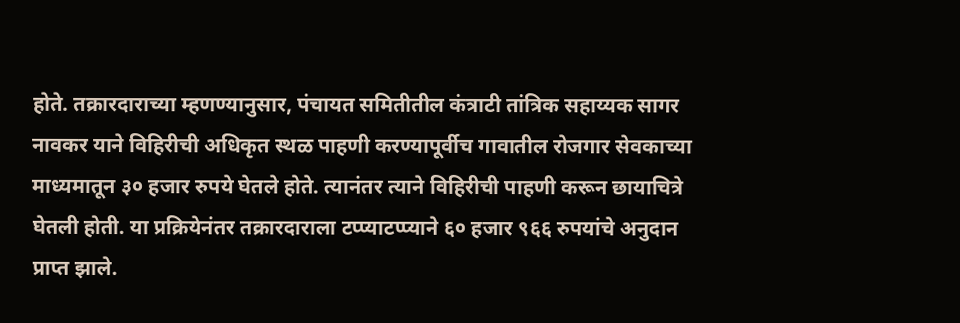होते. तक्रारदाराच्या म्हणण्यानुसार, पंचायत समितीतील कंत्राटी तांत्रिक सहाय्यक सागर नावकर याने विहिरीची अधिकृत स्थळ पाहणी करण्यापूर्वीच गावातील रोजगार सेवकाच्या माध्यमातून ३० हजार रुपये घेतले होते. त्यानंतर त्याने विहिरीची पाहणी करून छायाचित्रे घेतली होती. या प्रक्रियेनंतर तक्रारदाराला टप्प्याटप्प्याने ६० हजार ९६६ रुपयांचे अनुदान प्राप्त झाले.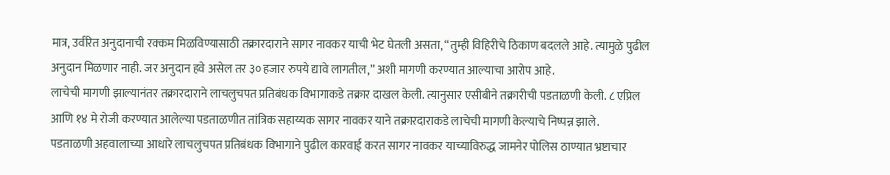मात्र, उर्वरित अनुदानाची रक्कम मिळविण्यासाठी तक्रारदाराने सागर नावकर याची भेट घेतली असता, “तुम्ही विहिरीचे ठिकाण बदलले आहे. त्यामुळे पुढील अनुदान मिळणार नाही. जर अनुदान हवे असेल तर ३० हजार रुपये द्यावे लागतील,” अशी मागणी करण्यात आल्याचा आरोप आहे.
लाचेची मागणी झाल्यानंतर तक्रारदाराने लाचलुचपत प्रतिबंधक विभागाकडे तक्रार दाखल केली. त्यानुसार एसीबीने तक्रारीची पडताळणी केली. ८ एप्रिल आणि १४ मे रोजी करण्यात आलेल्या पडताळणीत तांत्रिक सहाय्यक सागर नावकर याने तक्रारदाराकडे लाचेची मागणी केल्याचे निष्पन्न झाले.
पडताळणी अहवालाच्या आधारे लाचलुचपत प्रतिबंधक विभागाने पुढील कारवाई करत सागर नावकर याच्याविरुद्ध जामनेर पोलिस ठाण्यात भ्रष्टाचार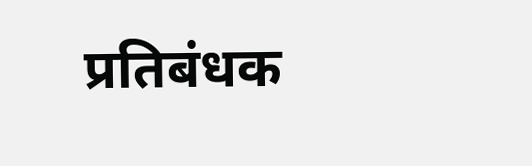प्रतिबंधक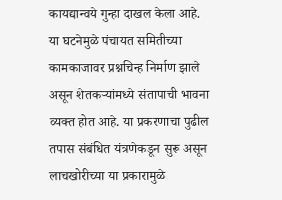कायद्यान्वये गुन्हा दाखल केला आहे. या घटनेमुळे पंचायत समितीच्या कामकाजावर प्रश्नचिन्ह निर्माण झाले असून शेतकऱ्यांमध्ये संतापाची भावना व्यक्त होत आहे. या प्रकरणाचा पुढील तपास संबंधित यंत्रणेकडून सुरू असून लाचखोरीच्या या प्रकारामुळे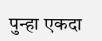पुन्हा एकदा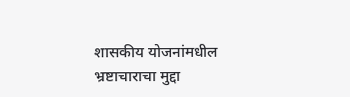शासकीय योजनांमधील भ्रष्टाचाराचा मुद्दा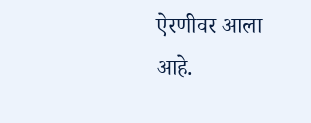ऐरणीवर आला आहे.